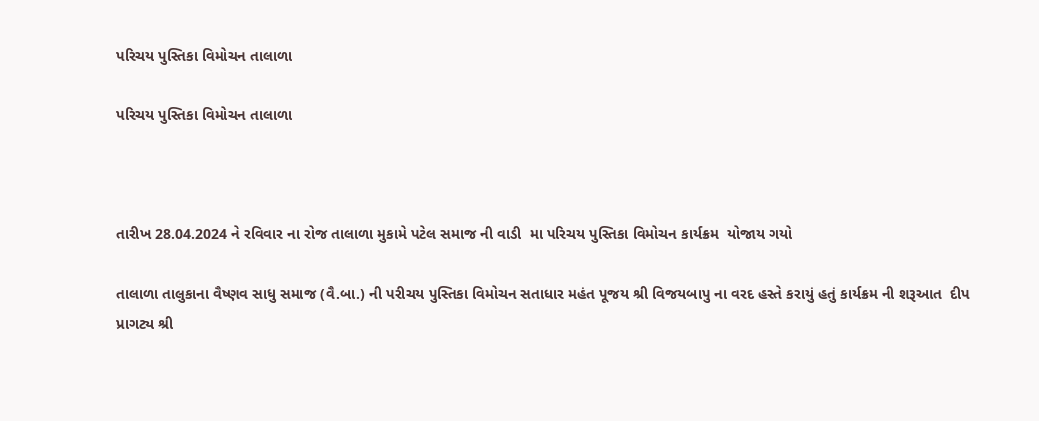પરિચય પુસ્તિકા વિમોચન તાલાળા

પરિચય પુસ્તિકા વિમોચન તાલાળા



તારીખ 28.04.2024 ને રવિવાર ના રોજ તાલાળા મુકામે પટેલ સમાજ ની વાડી  મા પરિચય પુસ્તિકા વિમોચન કાર્યક્રમ  યોજાય ગયો

તાલાળા તાલુકાના વૈષ્ણવ સાધુ સમાજ (વૈ.બા.) ની પરીચય પુસ્તિકા વિમોચન સતાધાર મહંત પૂજય શ્રી વિજયબાપુ ના વરદ હસ્તે કરાયું હતું કાર્યક્રમ ની શરૂઆત  દીપ પ્રાગટ્ય શ્રી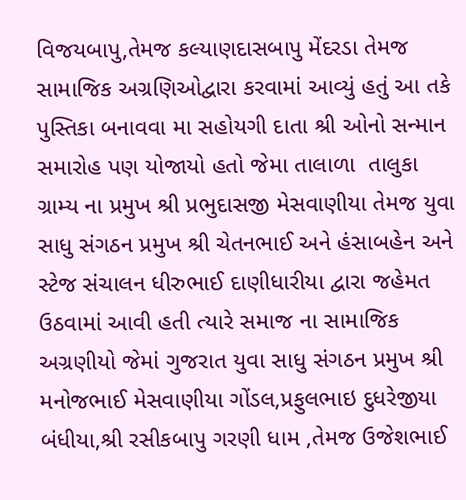વિજયબાપુ,તેમજ કલ્યાણદાસબાપુ મેંદરડા તેમજ સામાજિક અગ્રણિઓદ્વારા કરવામાં આવ્યું હતું આ તકે પુસ્તિકા બનાવવા મા સહોયગી દાતા શ્રી ઓનો સન્માન સમારોહ પણ યોજાયો હતો જેમા તાલાળા  તાલુકા ગ્રામ્ય ના પ્રમુખ શ્રી પ્રભુદાસજી મેસવાણીયા તેમજ યુવા સાધુ સંગઠન પ્રમુખ શ્રી ચેતનભાઈ અને હંસાબહેન અને સ્ટેજ સંચાલન ધીરુભાઈ દાણીધારીયા દ્વારા જહેમત ઉઠવામાં આવી હતી ત્યારે સમાજ ના સામાજિક અગ્રણીયો જેમાં ગુજરાત યુવા સાધુ સંગઠન પ્રમુખ શ્રી મનોજભાઈ મેસવાણીયા ગોંડલ,પ્રફુલભાઇ દુધરેજીયા બંધીયા,શ્રી રસીકબાપુ ગરણી ધામ ,તેમજ ઉજેશભાઈ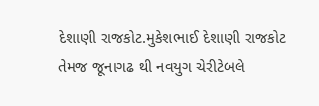દેશાણી રાજકોટ.મુકેશભાઈ દેશાણી રાજકોટ તેમજ જૂનાગઢ થી નવયુગ ચેરીટેબલે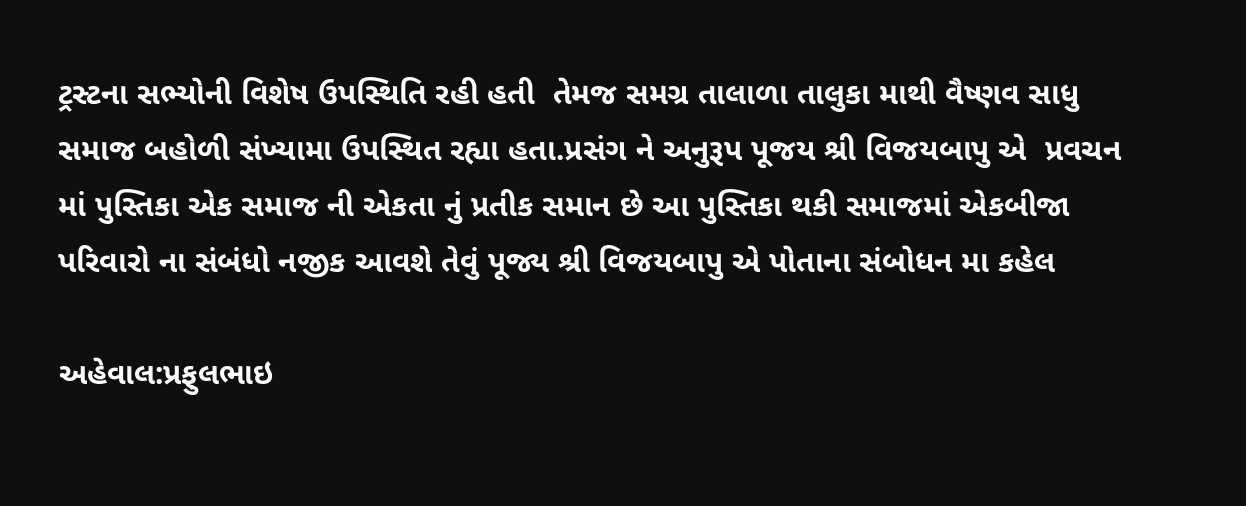ટ્રસ્ટના સભ્યોની વિશેષ ઉપસ્થિતિ રહી હતી  તેમજ સમગ્ર તાલાળા તાલુકા માથી વૈષ્ણવ સાધુ સમાજ બહોળી સંખ્યામા ઉપસ્થિત રહ્યા હતા.પ્રસંગ ને અનુરૂપ પૂજય શ્રી વિજયબાપુ એ  પ્રવચન માં પુસ્તિકા એક સમાજ ની એકતા નું પ્રતીક સમાન છે આ પુસ્તિકા થકી સમાજમાં એકબીજા પરિવારો ના સંબંધો નજીક આવશે તેવું પૂજ્ય શ્રી વિજયબાપુ એ પોતાના સંબોધન મા કહેલ

અહેવાલ:પ્રફુલભાઇ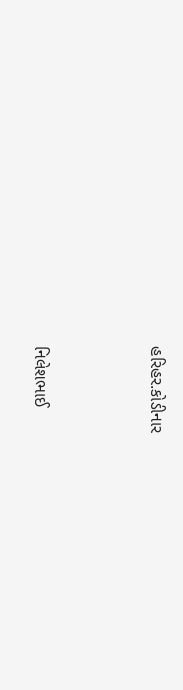હરિહર.કોડીનાર



નિલેશભાઈ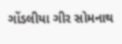ગોંડલીયા ગીર સોમનાથ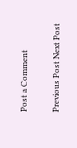Post a Comment

Previous Post Next Post